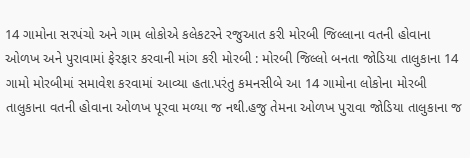14 ગામોના સરપંચો અને ગામ લોકોએ કલેકટરને રજુઆત કરી મોરબી જિલ્લાના વતની હોવાના ઓળખ અને પુરાવામાં ફેરફાર કરવાની માંગ કરી મોરબી : મોરબી જિલ્લો બનતા જોડિયા તાલુકાના 14 ગામો મોરબીમાં સમાવેશ કરવામાં આવ્યા હતા.પરંતુ કમનસીબે આ 14 ગામોના લોકોના મોરબી તાલુકાના વતની હોવાના ઓળખ પૂરવા મળ્યા જ નથી.હજુ તેમના ઓળખ પુરાવા જોડિયા તાલુકાના જ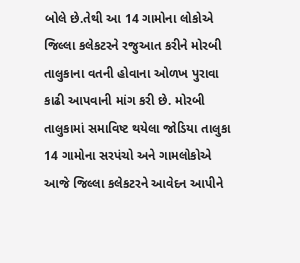બોલે છે.તેથી આ 14 ગામોના લોકોએ જિલ્લા કલેકટરને રજુઆત કરીને મોરબી તાલુકાના વતની હોવાના ઓળખ પુરાવા કાઢી આપવાની માંગ કરી છે. મોરબી તાલુકામાં સમાવિષ્ટ થયેલા જોડિયા તાલુકા 14 ગામોના સરપંચો અને ગામલોકોએ આજે જિલ્લા કલેકટરને આવેદન આપીને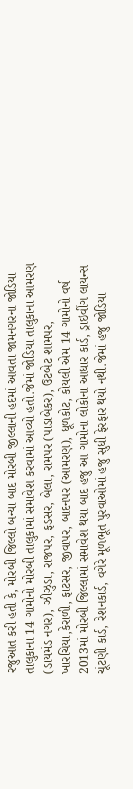રજુઆત કરી હતી કે, મોરબી જિલ્લો બન્યા બાદ મોરબી જીલ્લાની હદમાં આવતા જામનગરના જોડિયા તાલુકાના 14 ગામોનો મોરબી તાલુકામાં સમાવેશ કરવામાં આવ્યો હતો.જેમાં જોડિયા તાલુકાના આમરણ (ડાયમંડ નગર), ઝીઝુડા, રાજપર, ફડસર, બેલા, રામપર (પાડાબેકર), ઉટબેટ શામપર, ખારચિયા,કેરાળી, ફાટસર, જીવાપર, બાદનપર (આમરણ), ધૂળકોટ, કોયલી એમ 14 ગામોનો વર્ષ 2013માં મોરબી જિલ્લામાં સમાવેશ થયા બાદ હજુ આ ગામોના લોકોના આધાર કાર્ડ, ડ્રાઇવીંગ લાયન્સ ચૂંટણી કાર્ડ, રેશનકાર્ડ, વગેરે મૂળભૂત પુરવાઓમાં હજુ સુધી ફેરફાર થયો નથી.જેમાં હજુ જોડિયા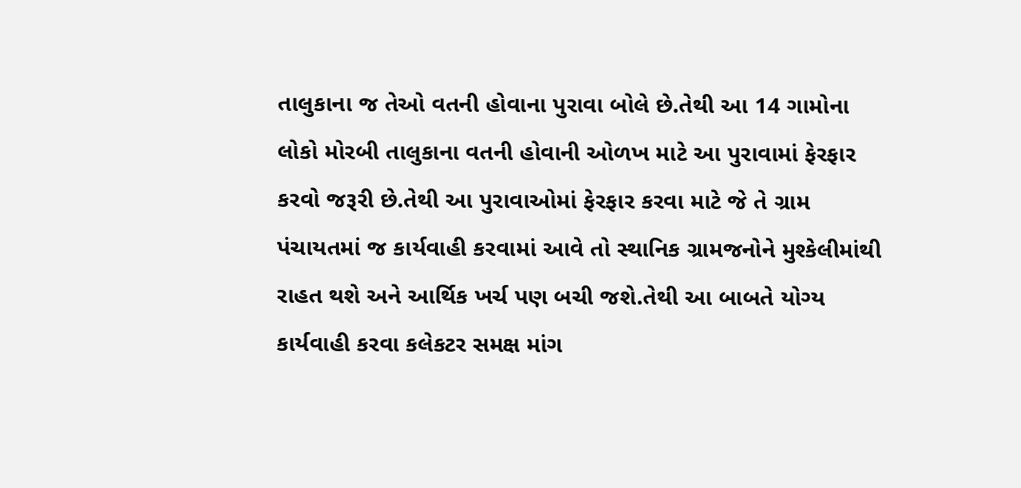તાલુકાના જ તેઓ વતની હોવાના પુરાવા બોલે છે.તેથી આ 14 ગામોના લોકો મોરબી તાલુકાના વતની હોવાની ઓળખ માટે આ પુરાવામાં ફેરફાર કરવો જરૂરી છે.તેથી આ પુરાવાઓમાં ફેરફાર કરવા માટે જે તે ગ્રામ પંચાયતમાં જ કાર્યવાહી કરવામાં આવે તો સ્થાનિક ગ્રામજનોને મુશ્કેલીમાંથી રાહત થશે અને આર્થિક ખર્ચ પણ બચી જશે.તેથી આ બાબતે યોગ્ય કાર્યવાહી કરવા કલેકટર સમક્ષ માંગ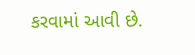કરવામાં આવી છે.